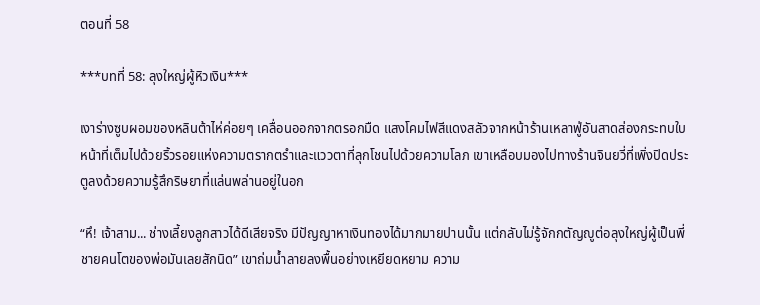ตอนที่ 58

***บทที่ 58: ลุงใหญ่ผู้หิวเงิน***

เงาร่างซูบผอมของหลินต้าไห่ค่อยๆ เคลื่อนออกจากตรอกมืด แสงโคมไฟสีแดงสลัวจากหน้าร้านเหลาฟู่อันสาดส่องกระทบใบหน้าที่เต็มไปด้วยริ้วรอยแห่งความตรากตรำและแววตาที่ลุกโชนไปด้วยความโลภ เขาเหลือบมองไปทางร้านจินยวี่ที่เพิ่งปิดประตูลงด้วยความรู้สึกริษยาที่แล่นพล่านอยู่ในอก

“หึ! เจ้าสาม... ช่างเลี้ยงลูกสาวได้ดีเสียจริง มีปัญญาหาเงินทองได้มากมายปานนั้น แต่กลับไม่รู้จักกตัญญูต่อลุงใหญ่ผู้เป็นพี่ชายคนโตของพ่อมันเลยสักนิด” เขาถ่มน้ำลายลงพื้นอย่างเหยียดหยาม ความ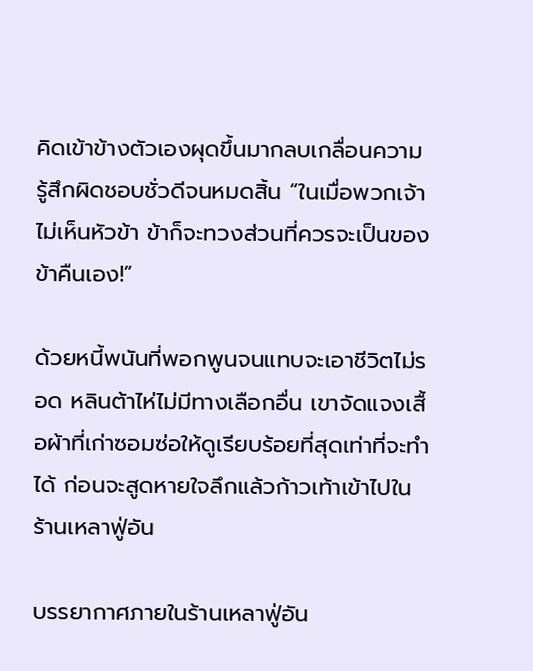คิดเข้าข้างตัวเองผุดขึ้นมากลบเกลื่อนความรู้สึกผิดชอบชั่วดีจนหมดสิ้น “ในเมื่อพวกเจ้าไม่เห็นหัวข้า ข้าก็จะทวงส่วนที่ควรจะเป็นของข้าคืนเอง!”

ด้วยหนี้พนันที่พอกพูนจนแทบจะเอาชีวิตไม่รอด หลินต้าไห่ไม่มีทางเลือกอื่น เขาจัดแจงเสื้อผ้าที่เก่าซอมซ่อให้ดูเรียบร้อยที่สุดเท่าที่จะทำได้ ก่อนจะสูดหายใจลึกแล้วก้าวเท้าเข้าไปในร้านเหลาฟู่อัน

บรรยากาศภายในร้านเหลาฟู่อัน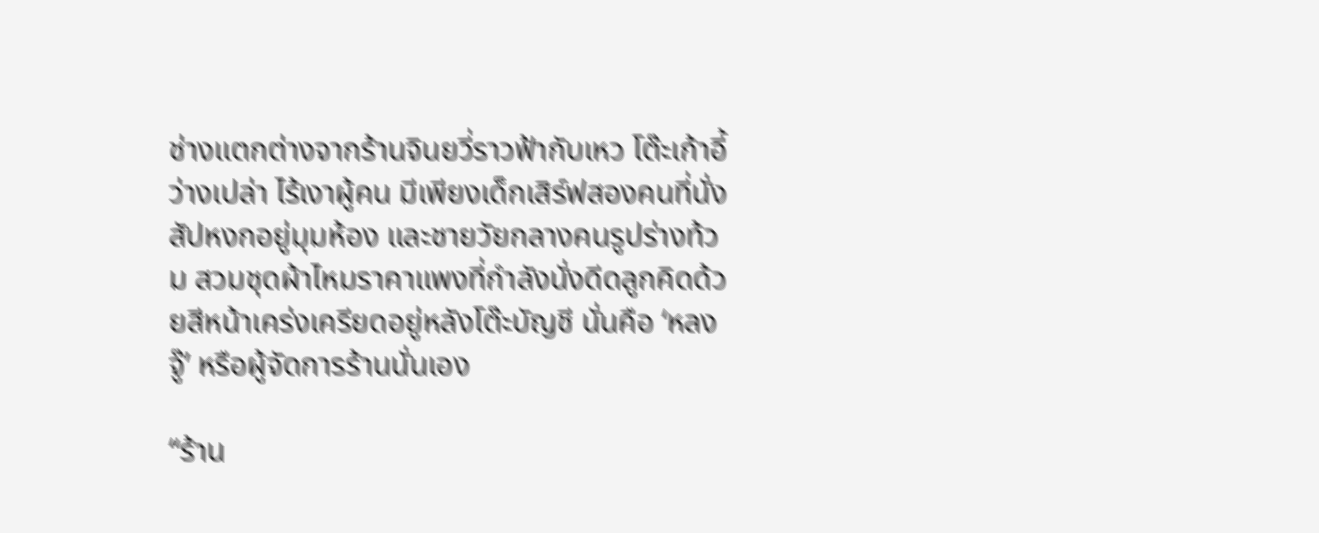ช่างแตกต่างจากร้านจินยวี่ราวฟ้ากับเหว โต๊ะเก้าอี้ว่างเปล่า ไร้เงาผู้คน มีเพียงเด็กเสิร์ฟสองคนที่นั่งสัปหงกอยู่มุมห้อง และชายวัยกลางคนรูปร่างท้วม สวมชุดผ้าไหมราคาแพงที่กำลังนั่งดีดลูกคิดด้วยสีหน้าเคร่งเครียดอยู่หลังโต๊ะบัญชี นั่นคือ ‘หลงจู๊’ หรือผู้จัดการร้านนั่นเอง

“ร้าน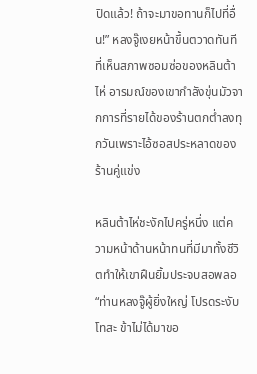ปิดแล้ว! ถ้าจะมาขอทานก็ไปที่อื่น!” หลงจู๊เงยหน้าขึ้นตวาดทันทีที่เห็นสภาพซอมซ่อของหลินต้าไห่ อารมณ์ของเขากำลังขุ่นมัวจากการที่รายได้ของร้านตกต่ำลงทุกวันเพราะไอ้ซอสประหลาดของร้านคู่แข่ง

หลินต้าไห่ชะงักไปครู่หนึ่ง แต่ความหน้าด้านหน้าทนที่มีมาทั้งชีวิตทำให้เขาฝืนยิ้มประจบสอพลอ “ท่านหลงจู๊ผู้ยิ่งใหญ่ โปรดระงับโทสะ ข้าไม่ได้มาขอ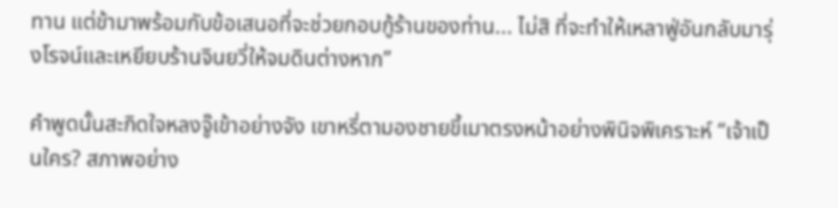ทาน แต่ข้ามาพร้อมกับข้อเสนอที่จะช่วยกอบกู้ร้านของท่าน... ไม่สิ ที่จะทำให้เหลาฟู่อันกลับมารุ่งโรจน์และเหยียบร้านจินยวี่ให้จมดินต่างหาก”

คำพูดนั้นสะกิดใจหลงจู๊เข้าอย่างจัง เขาหรี่ตามองชายขี้เมาตรงหน้าอย่างพินิจพิเคราะห์ “เจ้าเป็นใคร? สภาพอย่าง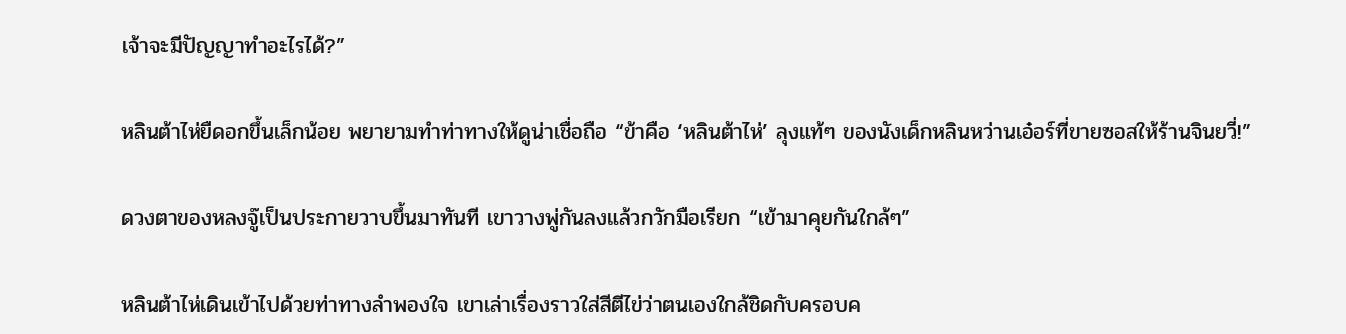เจ้าจะมีปัญญาทำอะไรได้?”

หลินต้าไห่ยืดอกขึ้นเล็กน้อย พยายามทำท่าทางให้ดูน่าเชื่อถือ “ข้าคือ ‘หลินต้าไห่’ ลุงแท้ๆ ของนังเด็กหลินหว่านเอ๋อร์ที่ขายซอสให้ร้านจินยวี่!”

ดวงตาของหลงจู๊เป็นประกายวาบขึ้นมาทันที เขาวางพู่กันลงแล้วกวักมือเรียก “เข้ามาคุยกันใกล้ๆ”

หลินต้าไห่เดินเข้าไปด้วยท่าทางลำพองใจ เขาเล่าเรื่องราวใส่สีตีไข่ว่าตนเองใกล้ชิดกับครอบค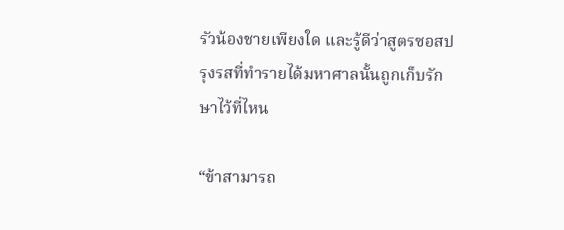รัวน้องชายเพียงใด และรู้ดีว่าสูตรซอสปรุงรสที่ทำรายได้มหาศาลนั้นถูกเก็บรักษาไว้ที่ไหน

“ข้าสามารถ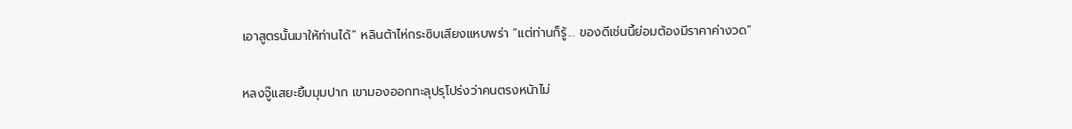เอาสูตรนั้นมาให้ท่านได้” หลินต้าไห่กระซิบเสียงแหบพร่า “แต่ท่านก็รู้... ของดีเช่นนี้ย่อมต้องมีราคาค่างวด”

หลงจู๊แสยะยิ้มมุมปาก เขามองออกทะลุปรุโปร่งว่าคนตรงหน้าไม่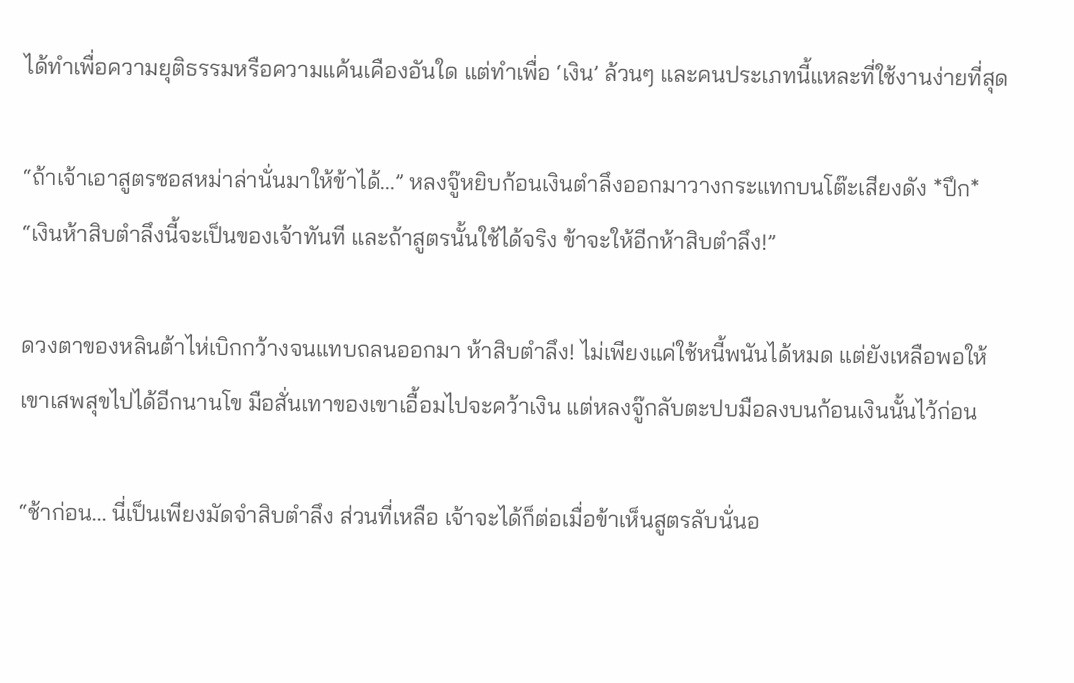ได้ทำเพื่อความยุติธรรมหรือความแค้นเคืองอันใด แต่ทำเพื่อ ‘เงิน’ ล้วนๆ และคนประเภทนี้แหละที่ใช้งานง่ายที่สุด

“ถ้าเจ้าเอาสูตรซอสหม่าล่านั่นมาให้ข้าได้...” หลงจู๊หยิบก้อนเงินตำลึงออกมาวางกระแทกบนโต๊ะเสียงดัง *ปึก* “เงินห้าสิบตำลึงนี้จะเป็นของเจ้าทันที และถ้าสูตรนั้นใช้ได้จริง ข้าจะให้อีกห้าสิบตำลึง!”

ดวงตาของหลินต้าไห่เบิกกว้างจนแทบถลนออกมา ห้าสิบตำลึง! ไม่เพียงแค่ใช้หนี้พนันได้หมด แต่ยังเหลือพอให้เขาเสพสุขไปได้อีกนานโข มือสั่นเทาของเขาเอื้อมไปจะคว้าเงิน แต่หลงจู๊กลับตะปบมือลงบนก้อนเงินนั้นไว้ก่อน

“ช้าก่อน... นี่เป็นเพียงมัดจำสิบตำลึง ส่วนที่เหลือ เจ้าจะได้ก็ต่อเมื่อข้าเห็นสูตรลับนั่นอ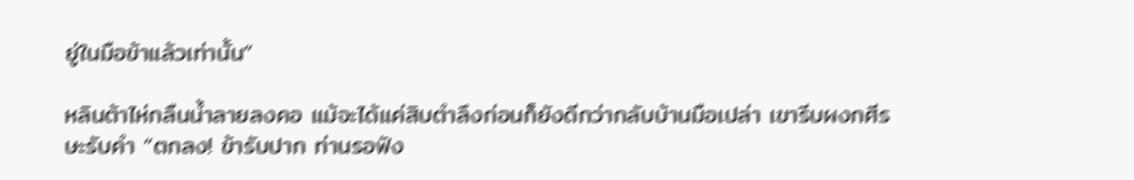ยู่ในมือข้าแล้วเท่านั้น”

หลินต้าไห่กลืนน้ำลายลงคอ แม้จะได้แค่สิบตำลึงก่อนก็ยังดีกว่ากลับบ้านมือเปล่า เขารีบผงกศีรษะรับคำ “ตกลง! ข้ารับปาก ท่านรอฟัง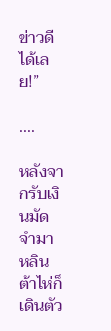ข่าวดีได้เลย!”

....

หลังจากรับเงินมัดจำมา หลินต้าไห่ก็เดินตัว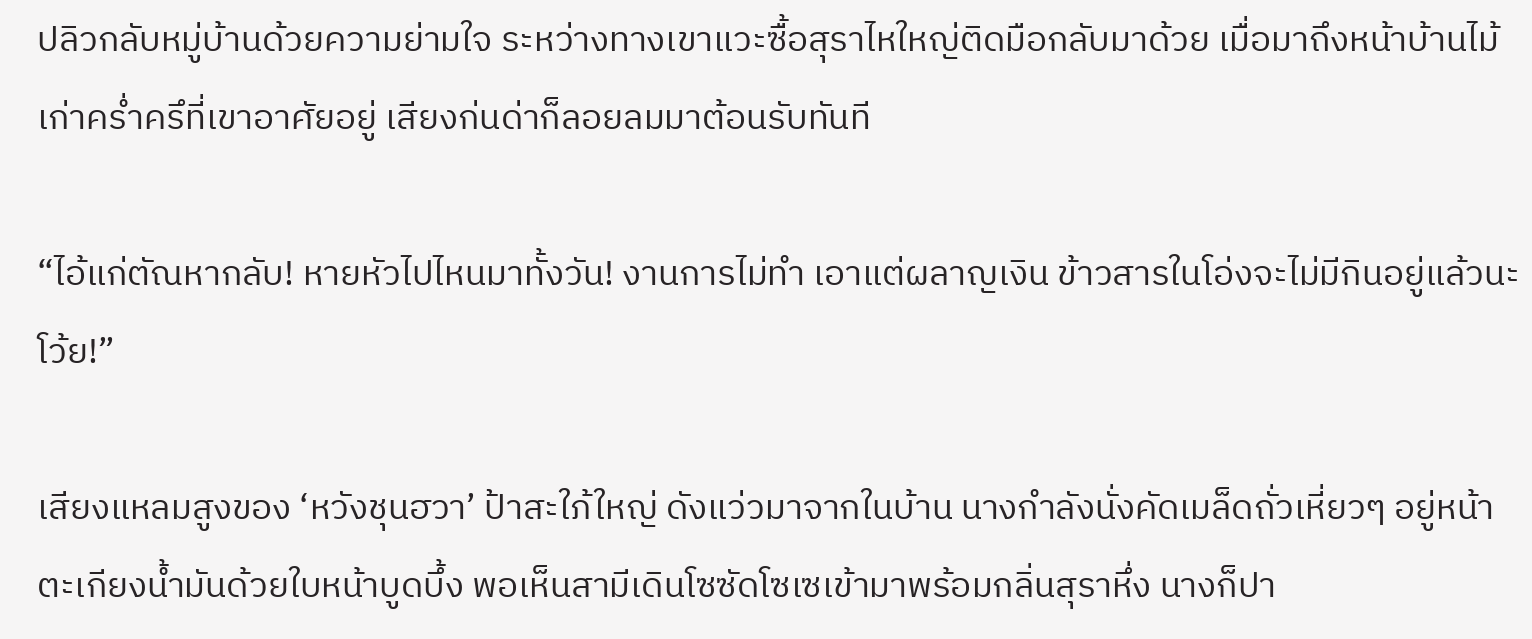ปลิวกลับหมู่บ้านด้วยความย่ามใจ ระหว่างทางเขาแวะซื้อสุราไหใหญ่ติดมือกลับมาด้วย เมื่อมาถึงหน้าบ้านไม้เก่าคร่ำครึที่เขาอาศัยอยู่ เสียงก่นด่าก็ลอยลมมาต้อนรับทันที

“ไอ้แก่ตัณหากลับ! หายหัวไปไหนมาทั้งวัน! งานการไม่ทำ เอาแต่ผลาญเงิน ข้าวสารในโอ่งจะไม่มีกินอยู่แล้วนะโว้ย!”

เสียงแหลมสูงของ ‘หวังชุนฮวา’ ป้าสะใภ้ใหญ่ ดังแว่วมาจากในบ้าน นางกำลังนั่งคัดเมล็ดถั่วเหี่ยวๆ อยู่หน้าตะเกียงน้ำมันด้วยใบหน้าบูดบึ้ง พอเห็นสามีเดินโซซัดโซเซเข้ามาพร้อมกลิ่นสุราหึ่ง นางก็ปา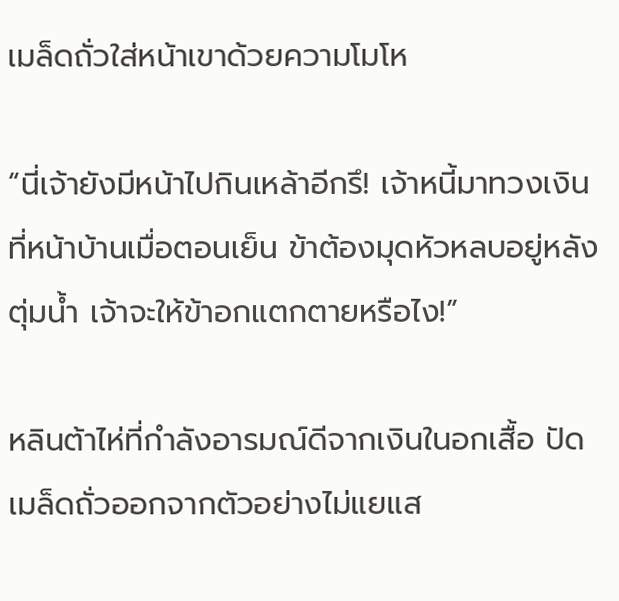เมล็ดถั่วใส่หน้าเขาด้วยความโมโห

“นี่เจ้ายังมีหน้าไปกินเหล้าอีกรึ! เจ้าหนี้มาทวงเงินที่หน้าบ้านเมื่อตอนเย็น ข้าต้องมุดหัวหลบอยู่หลังตุ่มน้ำ เจ้าจะให้ข้าอกแตกตายหรือไง!”

หลินต้าไห่ที่กำลังอารมณ์ดีจากเงินในอกเสื้อ ปัดเมล็ดถั่วออกจากตัวอย่างไม่แยแส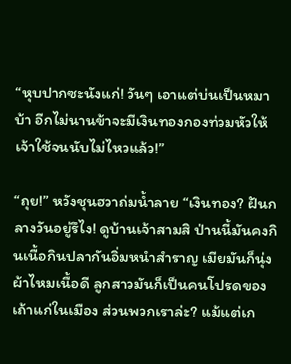“หุบปากซะนังแก่! วันๆ เอาแต่บ่นเป็นหมาบ้า อีกไม่นานข้าจะมีเงินทองกองท่วมหัวให้เจ้าใช้จนนับไม่ไหวแล้ว!”

“ถุย!” หวังชุนฮวาถ่มน้ำลาย “เงินทอง? ฝันกลางวันอยู่รึไง! ดูบ้านเจ้าสามสิ ป่านนี้มันคงกินเนื้อกินปลากันอิ่มหนำสำราญ เมียมันก็นุ่งผ้าไหมเนื้อดี ลูกสาวมันก็เป็นคนโปรดของเถ้าแก่ในเมือง ส่วนพวกเราล่ะ? แม้แต่เก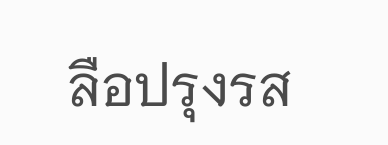ลือปรุงรส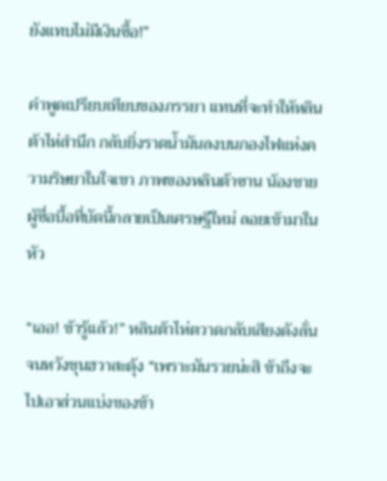ยังแทบไม่มีเงินซื้อ!”

คำพูดเปรียบเทียบของภรรยา แทนที่จะทำให้หลินต้าไห่สำนึก กลับยิ่งราดน้ำมันลงบนกองไฟแห่งความริษยาในใจเขา ภาพของหลินต้าซาน น้องชายผู้ซื่อบื้อที่บัดนี้กลายเป็นเศรษฐีใหม่ ลอยเข้ามาในหัว

“เออ! ข้ารู้แล้ว!” หลินต้าไห่ตวาดกลับเสียงดังลั่นจนหวังชุนฮวาสะดุ้ง “เพราะมันรวยน่ะสิ ข้าถึงจะไปเอาส่วนแบ่งของข้า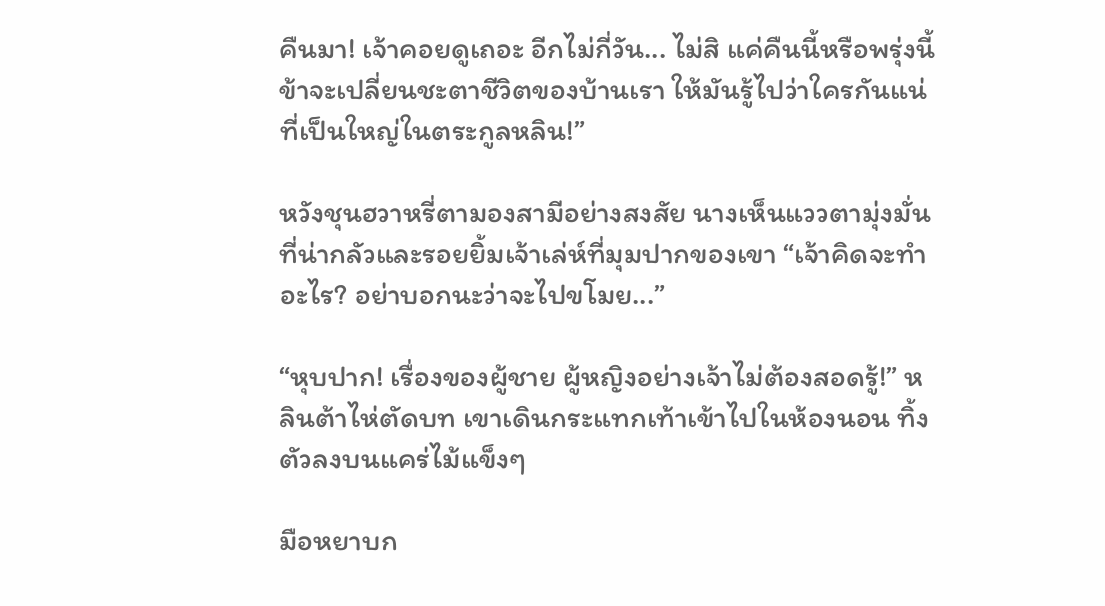คืนมา! เจ้าคอยดูเถอะ อีกไม่กี่วัน... ไม่สิ แค่คืนนี้หรือพรุ่งนี้ ข้าจะเปลี่ยนชะตาชีวิตของบ้านเรา ให้มันรู้ไปว่าใครกันแน่ที่เป็นใหญ่ในตระกูลหลิน!”

หวังชุนฮวาหรี่ตามองสามีอย่างสงสัย นางเห็นแววตามุ่งมั่นที่น่ากลัวและรอยยิ้มเจ้าเล่ห์ที่มุมปากของเขา “เจ้าคิดจะทำอะไร? อย่าบอกนะว่าจะไปขโมย...”

“หุบปาก! เรื่องของผู้ชาย ผู้หญิงอย่างเจ้าไม่ต้องสอดรู้!” หลินต้าไห่ตัดบท เขาเดินกระแทกเท้าเข้าไปในห้องนอน ทิ้งตัวลงบนแคร่ไม้แข็งๆ

มือหยาบก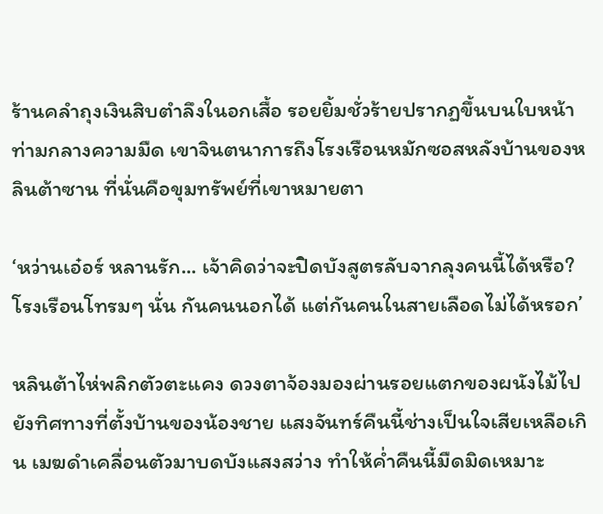ร้านคลำถุงเงินสิบตำลึงในอกเสื้อ รอยยิ้มชั่วร้ายปรากฏขึ้นบนใบหน้าท่ามกลางความมืด เขาจินตนาการถึงโรงเรือนหมักซอสหลังบ้านของหลินต้าซาน ที่นั่นคือขุมทรัพย์ที่เขาหมายตา

‘หว่านเอ๋อร์ หลานรัก... เจ้าคิดว่าจะปิดบังสูตรลับจากลุงคนนี้ได้หรือ? โรงเรือนโทรมๆ นั่น กันคนนอกได้ แต่กันคนในสายเลือดไม่ได้หรอก’

หลินต้าไห่พลิกตัวตะแคง ดวงตาจ้องมองผ่านรอยแตกของผนังไม้ไปยังทิศทางที่ตั้งบ้านของน้องชาย แสงจันทร์คืนนี้ช่างเป็นใจเสียเหลือเกิน เมฆดำเคลื่อนตัวมาบดบังแสงสว่าง ทำให้ค่ำคืนนี้มืดมิดเหมาะ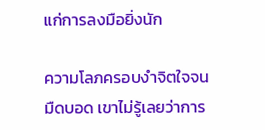แก่การลงมือยิ่งนัก

ความโลภครอบงำจิตใจจนมืดบอด เขาไม่รู้เลยว่าการ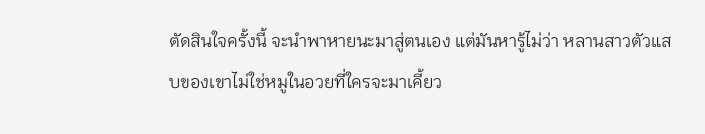ตัดสินใจครั้งนี้ จะนำพาหายนะมาสู่ตนเอง แต่มันหารู้ไม่ว่า หลานสาวตัวแสบของเขาไม่ใช่หมูในอวยที่ใครจะมาเคี้ยว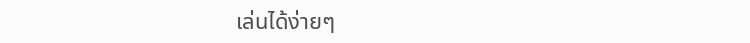เล่นได้ง่ายๆ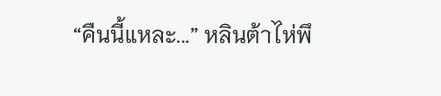“คืนนี้แหละ...” หลินต้าไห่พึ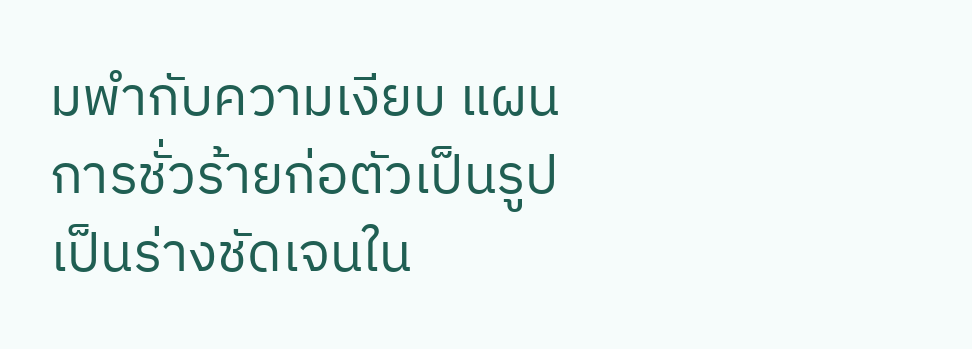มพำกับความเงียบ แผนการชั่วร้ายก่อตัวเป็นรูปเป็นร่างชัดเจนใน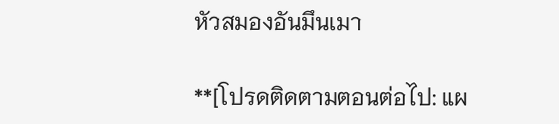หัวสมองอันมึนเมา

**[โปรดติดตามตอนต่อไป: แผ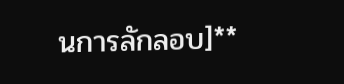นการลักลอบ]**